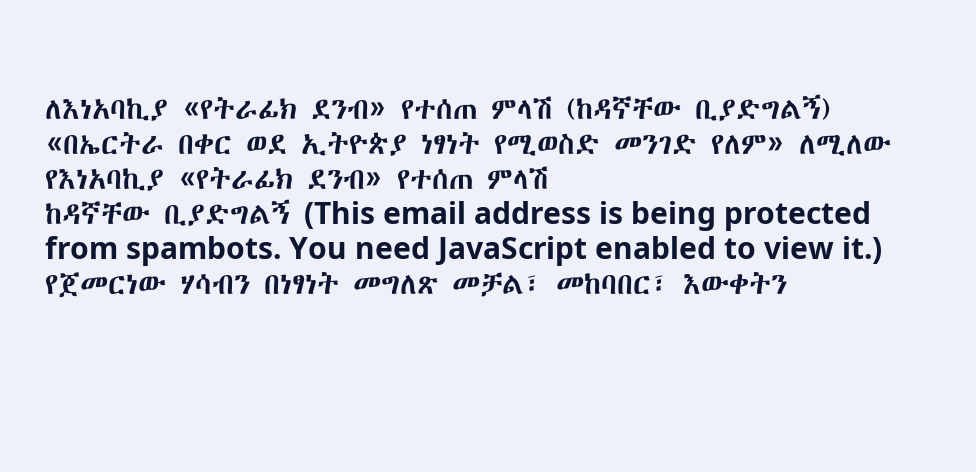ለእነአባኪያ «የትራፊክ ደንብ» የተሰጠ ምላሽ (ከዳኛቸው ቢያድግልኝ)
«በኤርትራ በቀር ወደ ኢትዮጵያ ነፃነት የሚወስድ መንገድ የለም» ለሚለው የእነአባኪያ «የትራፊክ ደንብ» የተሰጠ ምላሽ
ከዳኛቸው ቢያድግልኝ (This email address is being protected from spambots. You need JavaScript enabled to view it.)
የጀመርነው ሃሳብን በነፃነት መግለጽ መቻል፣ መከባበር፣ እውቀትን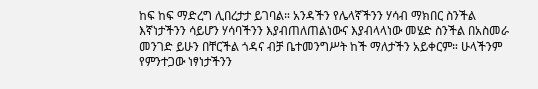ከፍ ከፍ ማድረግ ሊበረታታ ይገባል። አንዳችን የሌላኛችንን ሃሳብ ማክበር ስንችል እኛነታችንን ሳይሆን ሃሳባችንን እያብጠለጠልነውና እያብላላነው መሄድ ስንችል በአስመራ መንገድ ይሁን በቸርችል ጎዳና ብቻ ቤተመንግሥት ከች ማለታችን አይቀርም። ሁላችንም የምንተጋው ነፃነታችንን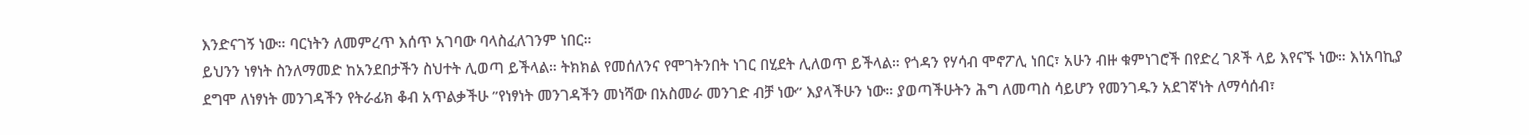እንድናገኝ ነው። ባርነትን ለመምረጥ እሰጥ አገባው ባላስፈለገንም ነበር።
ይህንን ነፃነት ስንለማመድ ከአንደበታችን ስህተት ሊወጣ ይችላል። ትክክል የመሰለንና የሞገትንበት ነገር በሂደት ሊለወጥ ይችላል። የጎዳን የሃሳብ ሞኖፖሊ ነበር፣ አሁን ብዙ ቁምነገሮች በየድረ ገጾች ላይ እየናኙ ነው። እነአባኪያ ደግሞ ለነፃነት መንገዳችን የትራፊክ ቆብ አጥልቃችሁ ”የነፃነት መንገዳችን መነሻው በአስመራ መንገድ ብቻ ነው” እያላችሁን ነው። ያወጣችሁትን ሕግ ለመጣስ ሳይሆን የመንገዱን አደገኛነት ለማሳሰብ፣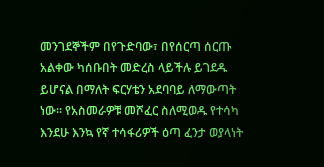መንገደኞችም በየጉድባው፣ በየሰርጣ ሰርጡ አልቀው ካሰቡበት መድረስ ላይችሉ ይገደዱ ይሆናል በማለት ፍርሃቴን አደባባይ ለማውጣት ነው። የአስመራዎቹ መሾፈር ስለሚወዱ የተሳካ እንደሁ እንኳ የኛ ተሳፋሪዎች ዕጣ ፈንታ ወያላነት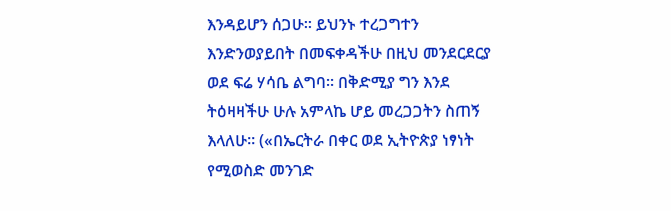እንዳይሆን ሰጋሁ። ይህንኑ ተረጋግተን እንድንወያይበት በመፍቀዳችሁ በዚህ መንደርደርያ ወደ ፍሬ ሃሳቤ ልግባ። በቅድሚያ ግን እንደ ትዕዛዛችሁ ሁሉ አምላኬ ሆይ መረጋጋትን ስጠኝ እላለሁ። («በኤርትራ በቀር ወደ ኢትዮጵያ ነፃነት የሚወስድ መንገድ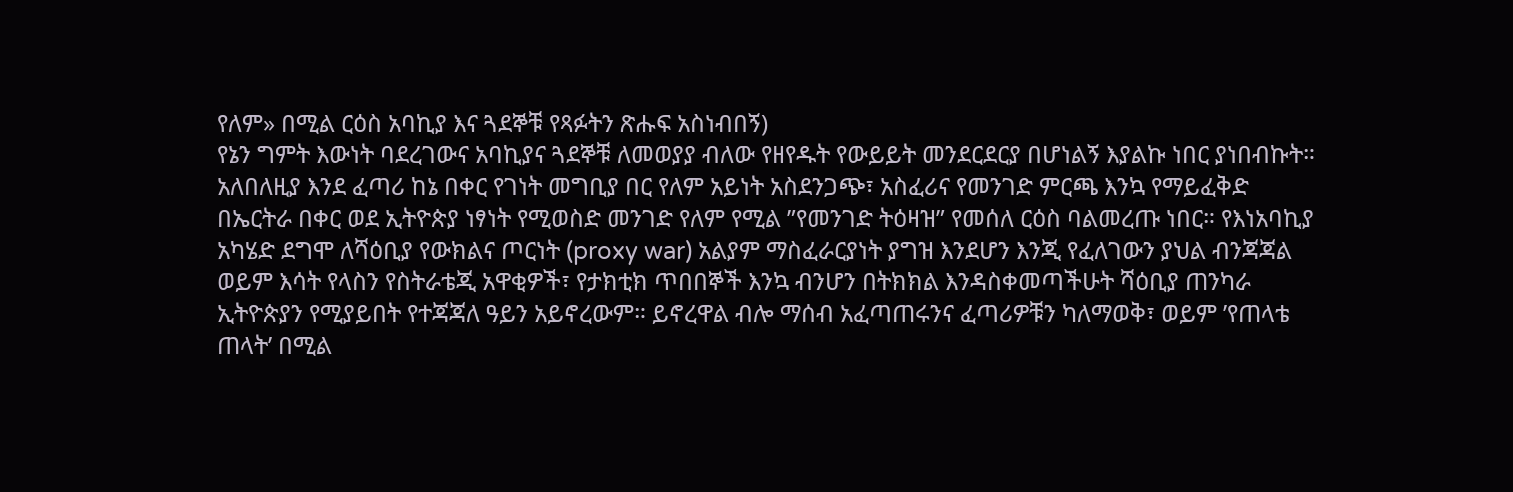የለም» በሚል ርዕስ አባኪያ እና ጓደኞቹ የጻፉትን ጽሑፍ አስነብበኝ)
የኔን ግምት እውነት ባደረገውና አባኪያና ጓደኞቹ ለመወያያ ብለው የዘየዱት የውይይት መንደርደርያ በሆነልኝ እያልኩ ነበር ያነበብኩት። አለበለዚያ እንደ ፈጣሪ ከኔ በቀር የገነት መግቢያ በር የለም አይነት አስደንጋጭ፣ አስፈሪና የመንገድ ምርጫ እንኳ የማይፈቅድ በኤርትራ በቀር ወደ ኢትዮጵያ ነፃነት የሚወስድ መንገድ የለም የሚል ”የመንገድ ትዕዛዝ” የመሰለ ርዕስ ባልመረጡ ነበር። የእነአባኪያ አካሄድ ደግሞ ለሻዕቢያ የውክልና ጦርነት (proxy war) አልያም ማስፈራርያነት ያግዝ እንደሆን እንጂ የፈለገውን ያህል ብንጃጃል ወይም እሳት የላስን የስትራቴጂ አዋቂዎች፣ የታክቲክ ጥበበኞች እንኳ ብንሆን በትክክል እንዳስቀመጣችሁት ሻዕቢያ ጠንካራ ኢትዮጵያን የሚያይበት የተጃጃለ ዓይን አይኖረውም። ይኖረዋል ብሎ ማሰብ አፈጣጠሩንና ፈጣሪዎቹን ካለማወቅ፣ ወይም ’የጠላቴ ጠላት’ በሚል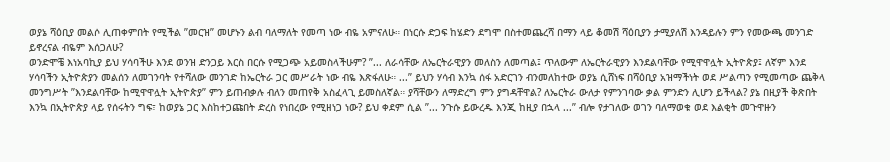ወያኔ ሻዕቢያ መልሶ ሊጠቀምበት የሚችል ”መርዝ” መሆኑን ልብ ባለማለት የመጣ ነው ብዬ አምናለሁ። በነርሱ ድጋፍ ከሄድን ደግሞ በስተመጨረሻ በማን ላይ ቆመሽ ሻዕቢያን ታሚያለሽ እንዳይሉን ምን የመውጫ መንገድ ይኖረናል ብዬም እሰጋለሁ?
ወንድሞቼ እነአባኪያ ይህ ሃሳባችሁ እንደ ወንዝ ድንጋይ እርስ በርሱ የሚጋጭ አይመስላችሁም? ”... ለራሳቸው ለኤርትራዊያን መለስን ለመጣል፤ ጥለውም ለኤርትራዊያን እንደልባቸው የሚዋዋሏት ኢትዮጵያ፤ ለኛም እንደ ሃሳባችን ኢትዮጵያን መልሰን ለመገንባት የተሻለው መንገድ ከኤርትራ ጋር መሥራት ነው ብዬ እጽፋለሁ። ...” ይህን ሃሳብ እንኳ ሰፋ አድርገን ብንመለከተው ወያኔ ሲሸነፍ በሻዕቢያ አዝማችነት ወደ ሥልጣን የሚመጣው ጨቅላ መንግሥት ”እንደልባቸው ከሚዋዋሏት ኢትዮጵያ” ምን ይጠብቃሉ ብለን መጠየቅ አስፈላጊ ይመስለኛል። ያሻቸውን ለማድረግ ምን ያግዳቸዋል? ለኤርትራ ውለታ የምንገባው ቃል ምንድን ሊሆን ይችላል? ያኔ በዚያች ቅጽበት እንኳ በኢትዮጵያ ላይ የሰሩትን ግፍ፣ ከወያኔ ጋር እስከተጋጩበት ድረስ የነበረው የሚዘነጋ ነው? ይህ ቀደም ሲል ”... ንጉሱ ይውረዱ እንጂ ከዚያ በኋላ ...” ብሎ የታገለው ወገን ባለማወቁ ወደ እልቂት መጉዋዙን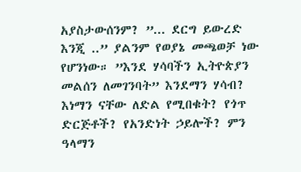አያስታውሰንም? ”... ደርግ ይውረድ እንጂ ..” ያልንም የወያኔ መጫወቻ ነው የሆንነው። ”እንደ ሃሳባችን ኢትዮጵያን መልሰን ለመገንባት” እንደማን ሃሳብ? እነማን ናቸው ለድል የሚበቁት? የጎጥ ድርጅቶች? የአንድነት ኃይሎች? ምን ዓላማን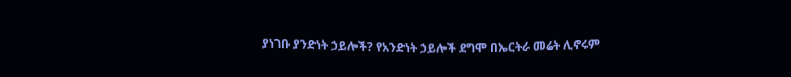ያነገቡ ያንድነት ኃይሎች? የአንድነት ኃይሎች ደግሞ በኤርትራ መሬት ሊኖሩም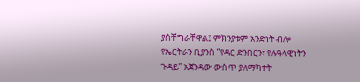ያስቸግራቸዋል፤ ምክንያቱም አንድነት ብሎ የኤርትራን ቢያንስ ”የዳር ድንበርን፣ የሉዓላዊነትን ጉዳይ” አጀንዳው ውስጥ ያለማካተት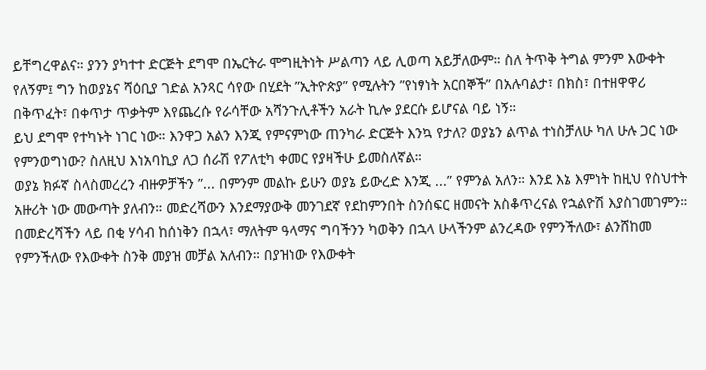ይቸግረዋልና። ያንን ያካተተ ድርጅት ደግሞ በኤርትራ ሞግዚትነት ሥልጣን ላይ ሊወጣ አይቻለውም። ስለ ትጥቅ ትግል ምንም እውቀት የለኝም፤ ግን ከወያኔና ሻዕቢያ ገድል አንጻር ሳየው በሂደት ”ኢትዮጵያ” የሚሉትን ”የነፃነት አርበኞች” በአሉባልታ፣ በክስ፣ በተዘዋዋሪ በቅጥፈት፣ በቀጥታ ጥቃትም እየጨረሱ የራሳቸው አሻንጉሊቶችን አራት ኪሎ ያደርሱ ይሆናል ባይ ነኝ።
ይህ ደግሞ የተካኑት ነገር ነው። እንዋጋ አልን እንጂ የምናምነው ጠንካራ ድርጅት እንኳ የታለ? ወያኔን ልጥል ተነስቻለሁ ካለ ሁሉ ጋር ነው የምንወግነው? ስለዚህ እነአባኪያ ለጋ ሰራሽ የፖለቲካ ቀመር የያዛችሁ ይመስለኛል።
ወያኔ ክፉኛ ስላስመረረን ብዙዎቻችን ”... በምንም መልኩ ይሁን ወያኔ ይውረድ እንጂ ...” የምንል አለን። እንደ እኔ እምነት ከዚህ የስህተት አዙሪት ነው መውጣት ያለብን። መድረሻውን እንደማያውቅ መንገደኛ የደከምንበት ስንሰፍር ዘመናት አስቆጥረናል የኋልዮሽ እያስገመገምን። በመድረሻችን ላይ በቂ ሃሳብ ከሰነቅን በኋላ፣ ማለትም ዓላማና ግባችንን ካወቅን በኋላ ሁላችንም ልንረዳው የምንችለው፣ ልንሸከመ የምንችለው የእውቀት ስንቅ መያዝ መቻል አለብን። በያዝነው የእውቀት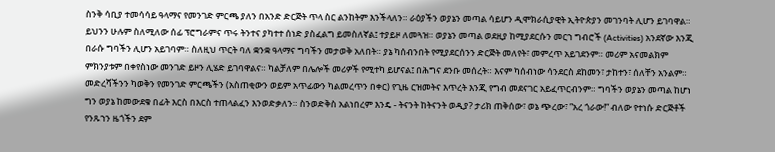ስንቅ ሳቢያ ተመሳሳይ ዓላማና የመንገድ ምርጫ ያለን በአንድ ድርጅት ጥላ ስር ልንከትም እንችላለን። ራዕያችን ወያኔን መጣል ሳይሆን ዲሞክራሲያዊት ኢትዮጵያን መገንባት ሊሆን ይገባዋል። ይህንን ሁሉም ስለሚለው ሰፊ ፕሮግራምና ጥሩ ትንተና ያካተተ ሰነድ ያስፈልግ ይመስለኛል፤ ተያይዞ ለመጓዝ። ወያኔን መጣል ወደዚያ ከሚያደርሱን መርኀ ግብሮች (Activities) አንደኛው እንጂ በራሱ ግባችን ሊሆን አይገባም። ስለዚህ ጥርት ባለ ቋንቋ ዓላማና ግባችን መታወቅ አለበት። ያኔ ካሰብንበት የሚያደርሰንን ድርጅት መለየት፣ መምረጥ አይገደንም። መሪም አናመልክም ምክንያቱም በቀየስነው መንገድ ይዞን ሊሄድ ይገባዋልና። ካልቻለም በሌሎች መሪዎች የሚተካ ይሆናል፤ በሕግና ደንቡ መሰረት። እናም ካሰብነው ሳንደርስ ደከመን፣ ታከተን፣ ሰለቸን አንልም።
መድረሻችንን ካወቅን የመንገድ ምርጫችን (አስጠቂውን ወይም አጥፊውን ካልመረጥን በቀር) የጊዜ ርዝመትና እጥረት እንጂ የግብ መደናገር አይፈጥርብንም። ግባችን ወያኔን መጣል ከሆነ ግን ወያኔ ከመውደቁ በፊት እርስ በእርስ ተጠላልፈን እንወድቃለን። ስንወድቅስ አልነበረም እንዴ - ትናንት ከትናንት ወዲያ? ታሪክ ጠቅሰው፣ ወኔ ጭረው፣ ”አረ ጎራው!” ብለው የተነሱ ድርጅቶች የንጹኀን ዜጎችን ደም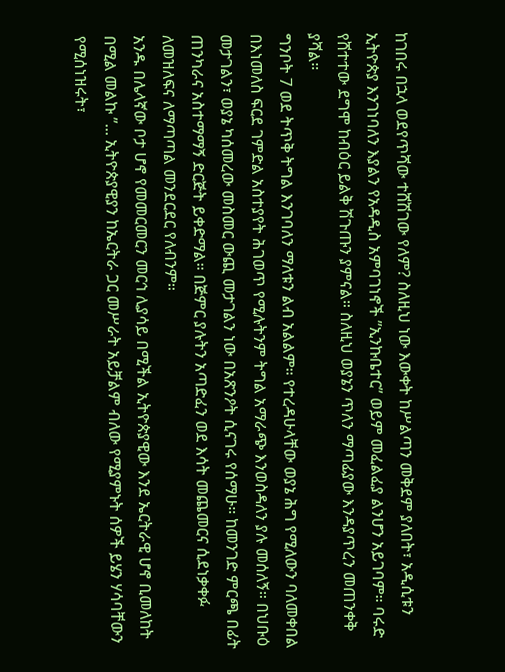ከገበሩ በኋላ ወደየጥሻው ተሸሽገው የለም? ስለዚህ ነው እውቀት ከሥልጣን መቅደም ያለበት፣ አዲሲቱን ኢትዮጵያ እንገነባለን እያልን የአዳዲስ አምባገነኖች ”ኢንኩቤተር” ወይም መፈልፈያ ልንሆን አይገባም። ባሩድ የሸተተው ደግሞ ከብዕር ይልቅ ሽጉጡን ያምናል። ስለዚህ ወያኔን ጥለን ማጣፊያው እንዳያጥረን መጠንቀቅ ያሻል።
ግንቦት 7 ወደ ትጥቅ ትግል እንገባለን ማለቱን ልብ አልልም። የተረዳሁላቸው ወያኔ ሕግ የሚለውን ባለመቀበል በእነመለስ ፍርደ ገምድል አስተያየት ሕገወጥ የሚሉትንም ትግል አማራጭ እንወስዳለን ያሉ መሰለኝ። በህቡዕ መታገልን፣ ወያኔ ካሰመረው መስመር ውጪ መታገልን ነው በአጽንዖት ሲናገሩ የሰማሁ። ከመንገድ ምርጫ በፊት ጠንካራና አስተማማኝ ድርጅት ይቀድማል። በጅምር ያሉትን አጣድፈን ወደ እሳት መጨመርና ሲደነቃቀፉ ለመዝለፍና ለማጣጣል መንደርደር የለብንም።
አንዱ በሌላኛው ቦታ ሆኖ የመመርመርን መርኅ ሊያሳይ በሚችል ኢትዮጵያዊው እንደ ኤርትራዊ ሆኖ ቢመለከት በሚል መልኩ ”... ኢትዮጵያዊያን ከኤርትራ ጋር መሥራት አይቻልም ብለው የሚያምኑት ሰዎች ይሄን ሃሳባቸውን የሚሰነዝሩት፣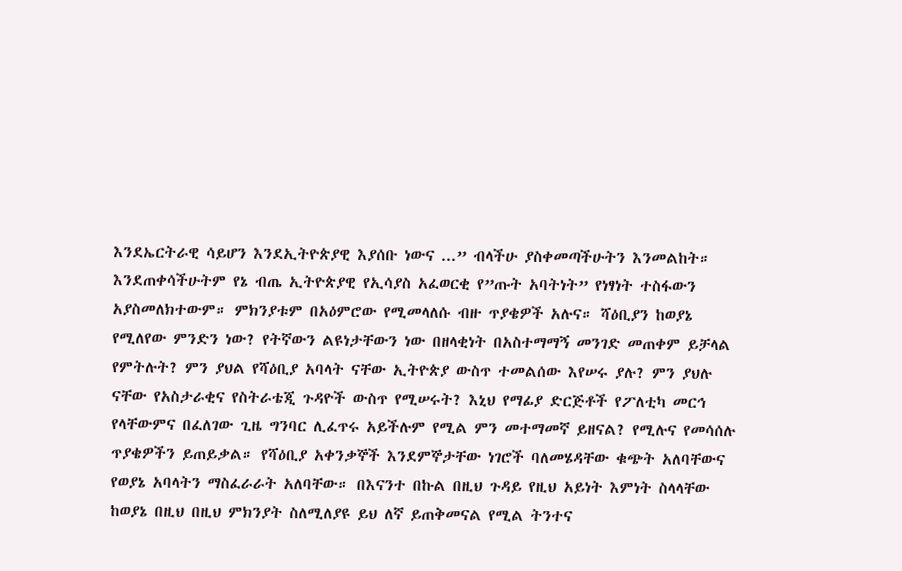እንደኤርትራዊ ሳይሆን እንደኢትዮጵያዊ እያሰቡ ነውና ...” ብላችሁ ያስቀመጣችሁትን እንመልከት።
እንደጠቀሳችሁትም የኔ ብጤ ኢትዮጵያዊ የኢሳያስ አፈወርቂ የ”ጡት አባትነት” የነፃነት ተስፋውን አያስመለክተውም። ምክንያቱም በአዕምሮው የሚመላለሱ ብዙ ጥያቄዎች አሉና። ሻዕቢያን ከወያኔ የሚለየው ምንድን ነው? የትኛውን ልዩነታቸውን ነው በዘላቂነት በአስተማማኝ መንገድ መጠቀም ይቻላል የምትሉት? ምን ያህል የሻዕቢያ አባላት ናቸው ኢትዮጵያ ውስጥ ተመልሰው እየሠሩ ያሉ? ምን ያህሉ ናቸው የአስታራቂና የስትራቴጂ ጉዳዮች ውስጥ የሚሠሩት? እኒህ የማፊያ ድርጅቶች የፖለቲካ መርኅ የላቸውምና በፈለገው ጊዜ ግንባር ሊፈጥሩ አይችሉም የሚል ምን መተማመኛ ይዘናል? የሚሉና የመሳሰሉ ጥያቄዎችን ይጠይቃል። የሻዕቢያ አቀንቃኞች እንደምኞታቸው ነገሮች ባለመሄዳቸው ቁጭት አለባቸውና የወያኔ አባላትን ማስፈራራት አለባቸው። በእናንተ በኩል በዚህ ጉዳይ የዚህ አይነት እምነት ስላላቸው ከወያኔ በዚህ በዚህ ምክንያት ስለሚለያዩ ይህ ለኛ ይጠቅመናል የሚል ትንተና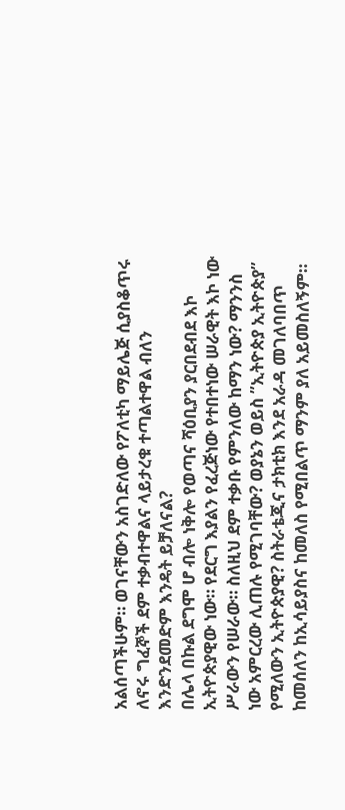አልሰጣችሁም። ወገናቸውን አስገድለው የፖለቲካ ማይሌጅ ሲያስቆጥሩ ለኖሩ ግፈኞች ደም ተቃብተዋልና ላይታረቁ ተጣልተዋል ብለን እንድንደመድም እንዴት ይቻለናል?
በሌላ በኩል ደግሞ ሆ ብሎ ነቅሎ የወጣና ሻዕቢያን ያርበደብደ እኮ ኢትዮጵያዊው ነው። የደርግ እያልን የፈረጅነው የተበተነው ሠራዊት እኮ ነው ሥራውን የሠራው። ስለዚህ ደም ተቃቡ የምንለው ከማን ነው? ማንንስ ነው አምርረው ሊጠሉ የሚገባቸው? ወያኔን ወይስ ”ኢትዮጵያ ኢትዮጵያ” የሚለውን ኢትዮጵያዊ? ስትራቴጂና ታክቲክ እንደ አራዳ መገለባበጥ ከመሰለን ከኢሳይያስና ከመለስ የሚበልጥ ማንም ያለ አይመስለኝም።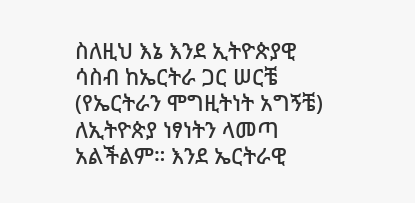ስለዚህ እኔ እንደ ኢትዮጵያዊ ሳስብ ከኤርትራ ጋር ሠርቼ (የኤርትራን ሞግዚትነት አግኝቼ) ለኢትዮጵያ ነፃነትን ላመጣ አልችልም። እንደ ኤርትራዊ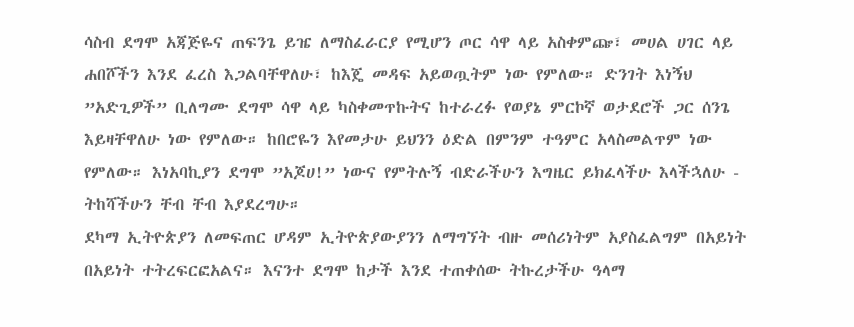ሳስብ ደግሞ አጃጅዬና ጠፍንጌ ይዤ ለማስፈራርያ የሚሆን ጦር ሳዋ ላይ አስቀምጬ፣ መሀል ሀገር ላይ ሐበሾችን እንደ ፈረስ እጋልባቸዋለሁ፣ ከእጄ መዳፍ አይወጧትም ነው የምለው። ድንገት እነኝህ ”አድጊዎች” ቢለግሙ ደግሞ ሳዋ ላይ ካስቀመጥኩትና ከተራረፉ የወያኔ ምርኮኛ ወታደሮች ጋር ሰንጌ እይዛቸዋለሁ ነው የምለው። ከበሮዬን እየመታሁ ይህንን ዕድል በምንም ተዓምር አላስመልጥም ነው የምለው። እነአባኪያን ደግሞ ”አጆሀ!” ነውና የምትሉኝ ብድራችሁን እግዜር ይክፈላችሁ እላችኋለሁ - ትከሻችሁን ቸብ ቸብ እያደረግሁ።
ደካማ ኢትዮጵያን ለመፍጠር ሆዳም ኢትዮጵያውያንን ለማግኘት ብዙ መሰሪነትም አያስፈልግም በአይነት በአይነት ተትረፍርፎአልና። እናንተ ደግሞ ከታች እንደ ተጠቀሰው ትኩረታችሁ ዓላማ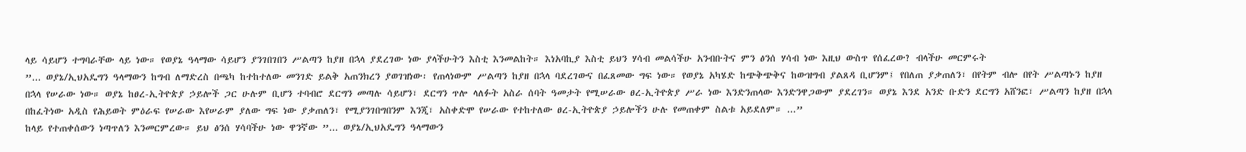ላይ ሳይሆን ተግባራቸው ላይ ነው። የወያኔ ዓላማው ሳይሆን ያንገበገበን ሥልጣን ከያዘ በኋላ ያደረገው ነው ያላችሁትን እስቲ እንመልከት። እነአባኪያ እስቲ ይህን ሃሳብ መልሳችሁ አንብቡትና ምን ፅንሰ ሃሳብ ነው እዚህ ውስጥ የሰፈረው? ብላችሁ መርምሩት
”... ወያኔ/ኢህአዴግን ዓላማውን ከግብ ለማድረስ በጫካ ከተከተለው መንገድ ይልቅ አጠንክረን ያወገዝነው፡ የጠላነውም ሥልጣን ከያዘ በኋላ ባደረገውና በፈጸመው ግፍ ነው። የወያኔ አካሄድ ከጭቅጭቅና ከውዝግብ ያልጸዳ ቢሆንም፤ የበለጠ ያቃጠለን፣ በየትም ብሎ በየት ሥልጣኑን ከያዘ በኋላ የሠራው ነው። ወያኔ ከፀረ-ኢትዮጵያ ኃይሎች ጋር ሁሉም ቢሆን ተባብሮ ደርግን መጣሉ ሳይሆን፣ ደርግን ጥሎ ላለፉት አስራ ሰባት ዓመታት የሚሠራው ፀረ-ኢትዮጵያ ሥራ ነው እንድንጠላው እንድንዋጋውም ያደረገን። ወያኔ እንደ አንድ ቡድን ደርግን አሸንፎ፣ ሥልጣን ከያዘ በኋላ በከፈትነው አዲስ የሕይወት ምዕራፍ የሠራው እየሠራም ያለው ግፍ ነው ያቃጠለን፣ የሚያንገበግበንም እንጂ፣ አስቀድሞ የሠራው የተከተለው ፀረ-ኢትዮጵያ ኃይሎችን ሁሉ የመጠቀም ስልቱ አይደለም። ...”
ከላይ የተጠቀሰውን ነጣጥለን እንመርምረው። ይህ ፅንሰ ሃሳባችሁ ነው ዋንኛው ”... ወያኔ/ኢህአዴግን ዓላማውን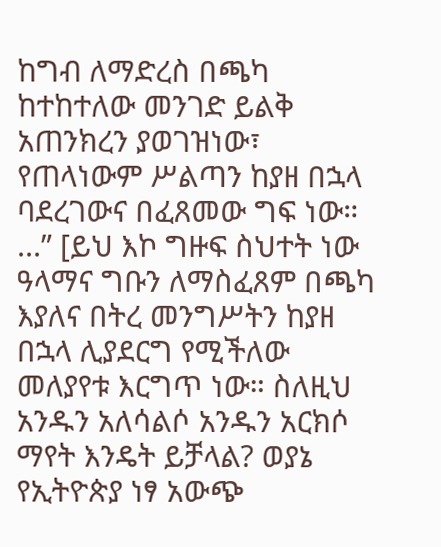ከግብ ለማድረስ በጫካ ከተከተለው መንገድ ይልቅ አጠንክረን ያወገዝነው፣ የጠላነውም ሥልጣን ከያዘ በኋላ ባደረገውና በፈጸመው ግፍ ነው። ...” [ይህ እኮ ግዙፍ ስህተት ነው ዓላማና ግቡን ለማስፈጸም በጫካ እያለና በትረ መንግሥትን ከያዘ በኋላ ሊያደርግ የሚችለው መለያየቱ እርግጥ ነው። ስለዚህ አንዱን አለሳልሶ አንዱን አርክሶ ማየት እንዴት ይቻላል? ወያኔ የኢትዮጵያ ነፃ አውጭ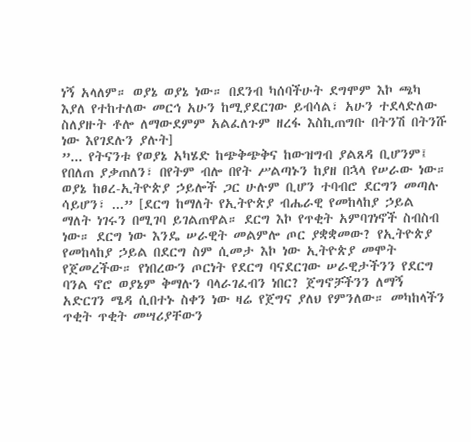ነኝ አላለም። ወያኔ ወያኔ ነው። በደንብ ካሰባችሁት ደግሞም እኮ ጫካ እያለ የተከተለው መርኅ አሁን ከሚያደርገው ይብሳል፣ አሁን ተደላድለው ስለያዙት ቶሎ ለማውደምም አልፈለጉም ዘረፋ እስኪጠግቡ በትንሽ በትንሹ ነው እየገደሉን ያሉት]
”... የትናንቱ የወያኔ አካሄድ ከጭቅጭቅና ከውዝግብ ያልጸዳ ቢሆንም፤ የበለጠ ያቃጠለን፣ በየትም ብሎ በየት ሥልጣኑን ከያዘ በኋላ የሠራው ነው። ወያኔ ከፀረ-ኢትዮጵያ ኃይሎች ጋር ሁሉም ቢሆን ተባብሮ ደርግን መጣሉ ሳይሆን፣ ...” [ደርግ ከማለት የኢትዮጵያ ብሔራዊ የመከላከያ ኃይል ማለት ነገሩን በሚገባ ይገልጠዋል። ደርግ እኮ የጥቂት አምባገነኖች ስብስብ ነው። ደርግ ነው እንዴ ሠራዊት መልምሎ ጦር ያቋቋመው? የኢትዮጵያ የመከላከያ ኃይል በደርግ ስም ሲመታ እኮ ነው ኢትዮጵያ መሞት የጀመረችው። የነበረውን ጦርነት የደርግ ባናደርገው ሠራዊታችንን የደርግ ባንል ኖሮ ወያኔም ቅማሉን ባላራገፈብን ነበር? ጀግኖቻችንን ለማኝ አድርገን ሜዳ ሲበተኑ ስቀን ነው ዛሬ የጀግና ያለህ የምንለው። መካከላችን ጥቂት ጥቂት መሣሪያቸውን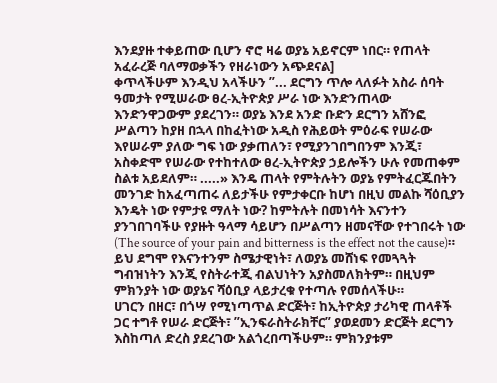እንደያዙ ተቀይጠው ቢሆን ኖሮ ዛሬ ወያኔ አይኖርም ነበር። የጠላት አፈራረጅ ባለማወቃችን የዘራነውን አጭደናል]
ቀጥላችሁም እንዲህ አላችሁን ”... ደርግን ጥሎ ላለፉት አስራ ሰባት ዓመታት የሚሠራው ፀረ-ኢትዮጵያ ሥራ ነው እንድንጠላው እንድንዋጋውም ያደረገን። ወያኔ እንደ አንድ ቡድን ደርግን አሸንፎ ሥልጣን ከያዘ በኋላ በከፈትነው አዲስ የሕይወት ምዕራፍ የሠራው እየሠራም ያለው ግፍ ነው ያቃጠለን፣ የሚያንገበግበንም እንጂ፣ አስቀድሞ የሠራው የተከተለው ፀረ-ኢትዮጵያ ኃይሎችን ሁሉ የመጠቀም ስልቱ አይደለም። .....» እንዴ ጠላት የምትሉትን ወያኔ የምትፈርጁበትን መንገድ ከአፈጣጠሩ ለይታችሁ የምታቀርቡ ከሆነ በዚህ መልኩ ሻዕቢያን እንዴት ነው የምታዩ ማለት ነው? ከምትሉት በመነሳት እናንተን ያንገበገባችሁ የያዙት ዓላማ ሳይሆን በሥልጣን ዘመናቸው የተገበሩት ነው (The source of your pain and bitterness is the effect not the cause)። ይህ ደግሞ የእናንተንም ስሜታዊነት፣ ለወያኔ መሸነፍ የመጓጓት ግብዝነትን እንጂ የስትራተጂ ብልህነትን አያስመለክትም። በዚህም ምክንያት ነው ወያኔና ሻዕቢያ ላይታረቁ የተጣሉ የመሰላችሁ።
ሀገርን በዘር፣ በጎሣ የሚነጣጥል ድርጅት፣ ከኢትዮጵያ ታሪካዊ ጠላቶች ጋር ተግቶ የሠራ ድርጅት፣ ”ኢንፍራስትራክቸር” ያወደመን ድርጅት ደርግን እስከጣለ ድረስ ያደረገው አልጎረበጣችሁም። ምክንያቱም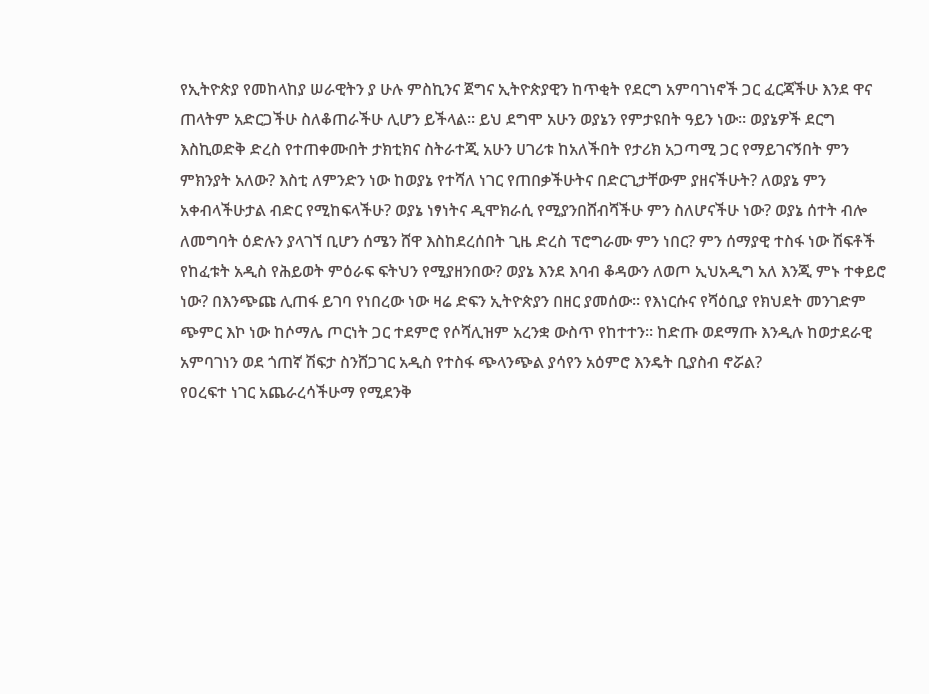የኢትዮጵያ የመከላከያ ሠራዊትን ያ ሁሉ ምስኪንና ጀግና ኢትዮጵያዊን ከጥቂት የደርግ አምባገነኖች ጋር ፈርጃችሁ እንደ ዋና ጠላትም አድርጋችሁ ስለቆጠራችሁ ሊሆን ይችላል። ይህ ደግሞ አሁን ወያኔን የምታዩበት ዓይን ነው። ወያኔዎች ደርግ እስኪወድቅ ድረስ የተጠቀሙበት ታክቲክና ስትራተጂ አሁን ሀገሪቱ ከአለችበት የታሪክ አጋጣሚ ጋር የማይገናኝበት ምን ምክንያት አለው? እስቲ ለምንድን ነው ከወያኔ የተሻለ ነገር የጠበቃችሁትና በድርጊታቸውም ያዘናችሁት? ለወያኔ ምን አቀብላችሁታል ብድር የሚከፍላችሁ? ወያኔ ነፃነትና ዲሞክራሲ የሚያንበሸብሻችሁ ምን ስለሆናችሁ ነው? ወያኔ ሰተት ብሎ ለመግባት ዕድሉን ያላገኘ ቢሆን ሰሜን ሸዋ እስከደረሰበት ጊዜ ድረስ ፕሮግራሙ ምን ነበር? ምን ሰማያዊ ተስፋ ነው ሽፍቶች የከፈቱት አዲስ የሕይወት ምዕራፍ ፍትህን የሚያዘንበው? ወያኔ እንደ እባብ ቆዳውን ለወጦ ኢህአዲግ አለ እንጂ ምኑ ተቀይሮ ነው? በእንጭጩ ሊጠፋ ይገባ የነበረው ነው ዛሬ ድፍን ኢትዮጵያን በዘር ያመሰው። የእነርሱና የሻዕቢያ የክህደት መንገድም ጭምር እኮ ነው ከሶማሌ ጦርነት ጋር ተደምሮ የሶሻሊዝም አረንቋ ውስጥ የከተተን። ከድጡ ወደማጡ እንዲሉ ከወታደራዊ አምባገነን ወደ ጎጠኛ ሽፍታ ስንሸጋገር አዲስ የተስፋ ጭላንጭል ያሳየን አዕምሮ እንዴት ቢያስብ ኖሯል?
የዐረፍተ ነገር አጨራረሳችሁማ የሚደንቅ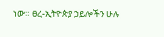ነው። ፀረ-ኢትዮጵያ ኃይሎችን ሁሉ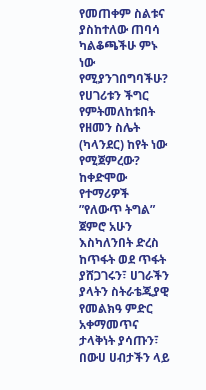የመጠቀም ስልቱና ያስከተለው ጠባሳ ካልቆጫችሁ ምኑ ነው የሚያንገበግባችሁ? የሀገሪቱን ችግር የምትመለከቱበት የዘመን ስሌት (ካላንደር) ከየት ነው የሚጀምረው? ከቀድሞው የተማሪዎች ”የለውጥ ትግል” ጀምሮ አሁን እስካለንበት ድረስ ከጥፋት ወደ ጥፋት ያሸጋገሩን፣ ሀገራችን ያላትን ስትራቴጂያዊ የመልክዓ ምድር አቀማመጥና ታላቅነት ያሳጡን፣ በውሀ ሀብታችን ላይ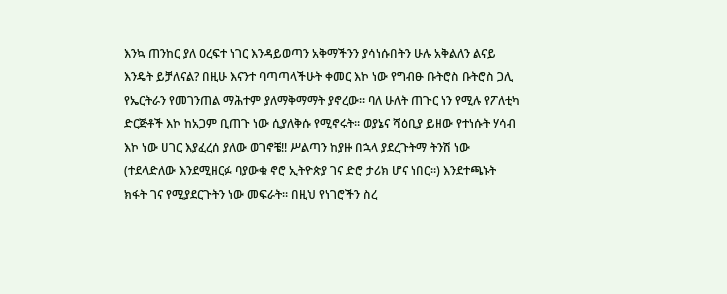እንኳ ጠንከር ያለ ዐረፍተ ነገር እንዳይወጣን አቅማችንን ያሳነሱበትን ሁሉ አቅልለን ልናይ እንዴት ይቻለናል? በዚሁ እናንተ ባጣጣላችሁት ቀመር እኮ ነው የግብፁ ቡትሮስ ቡትሮስ ጋሊ የኤርትራን የመገንጠል ማሕተም ያለማቅማማት ያኖረው። ባለ ሁለት ጠጉር ነን የሚሉ የፖለቲካ ድርጅቶች እኮ ከአጋም ቢጠጉ ነው ሲያለቅሱ የሚኖሩት። ወያኔና ሻዕቢያ ይዘው የተነሱት ሃሳብ እኮ ነው ሀገር እያፈረሰ ያለው ወገኖቼ!! ሥልጣን ከያዙ በኋላ ያደረጉትማ ትንሽ ነው (ተደላድለው እንደሚዘርፉ ባያውቁ ኖሮ ኢትዮጵያ ገና ድሮ ታሪክ ሆና ነበር።) እንደተጫኑት ክፋት ገና የሚያደርጉትን ነው መፍራት። በዚህ የነገሮችን ስረ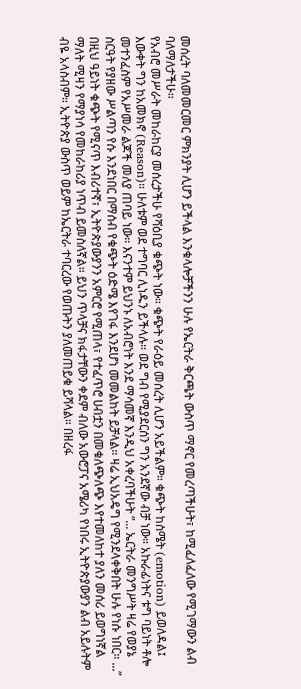መሰረት ባለመመርመር ምክንያት ሊሆን ይችላል እንቁላሎቻችንን ሁሉ የኤርትራ ቅርጫት ውስጥ ማኖር የመረጣችሁት፣ ከሚፈለፈለው የሚገማውን ልብ ባለማለታችሁ።
የአብሮ መሥራት መከራከርያ መሰረታችሁ የሻዕቢያ ቁጭት ነው። ቁጭት የራዕይ መሰረት ሊሆን አይችልም። ቁጭት ከስሜት (emotion) ይወለዳል፤ እውቀት ግን ከአመክኖ (Reason)። ሁለቱም ወደ ተግባር ሊነዱን ይችላሉ። ወደ ግብ የሚያደርሰን ግን አንደኛው ብቻ ነው። አኩራፊነትና ቱግ ባይነት ቶሎ መተንፈስም የአሥመራ ልጆች መለያ ጠባይ ነው። እናንተም ይህንኑ ለአብሮነት እንደ ማሳመኛ እንዲህ አቀረባችሁት ”... ኤርትራ መንግሥት ዛሬ የወያኔ ስርዓት የያዘው ሥልጣን የሱ እንደነበር በማሰብ የቁጭት ዕድሜ እየገፋ እንደሆነ መመልከት ይቻላል። ዛሬ ኢህአዴግ የሚንደላቀቅበት ሁሉ የነሱ ነበር። ...” በዚህ ዓይነት ቁጭት የሚናጥ እብሪተኛ፣ ኢትዮጵያውያንን አምርሮ የሚጠላ፣ የተፈጥሮ ሀብቷን በመቁለጭለጭ እየተመለከተ ያለን መሰሪ ይወግነኛል ማለት ሚዛን የማያነሳ የመከራከሪያ ነጥብ ይመስለኛል። ይህን ጥላቻና ክፋታቸውን ቀደም ብለው አውሮፓና አሜሪካ የነበሩ ኢትዮጵያውያን ልብ አይሉትም ብዬ አላስብም። ኢትዮጵያ ውስጥ ወይም ከኤርትራ ተባርረው የወጡትን ያለመጠይቁ ይሻላል። በዘረፋ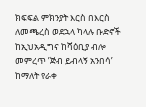ክፍፍል ምክንያት እርስ በእርስ ለመጫረስ ወደኋላ ካላሉ ቡድኖች ከኢህአዲግና ከሻዕቢያ ብሎ መምረጥ ’ጅብ ይብላኝ አንበሳ’ ከማለት የራቀ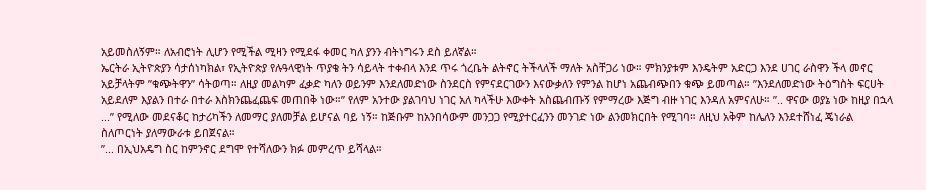አይመስለኝም። ለአብሮነት ሊሆን የሚችል ሚዛን የሚደፋ ቀመር ካለ ያንን ብትነግሩን ደስ ይለኛል።
ኤርትራ ኢትዮጵያን ሳታሰነካክል፣ የኢትዮጵያ የሉዓላዊነት ጥያቄ ትን ሳይላት ተቀብላ እንደ ጥሩ ጎረቤት ልትኖር ትችላለች ማለት አስቸጋሪ ነው። ምክንያቱም እንዴትም አድርጋ እንደ ሀገር ራስዋን ችላ መኖር አይቻላትም ”ቁጭትዋን” ሳትወጣ። ለዚያ መልካም ፈቃድ ካለን ወይንም እንደለመድነው ስንደርስ የምናደርገውን እናውቃለን የምንል ከሆነ አጨብጭበን ቁጭ ይመጣል። ”እንደለመድነው ትዕግስት ፍርሀት አይደለም እያልን በተራ በተራ እስክንጨፈጨፍ መጠበቅ ነው።” የለም አንተው ያልገባህ ነገር አለ ካላችሁ እውቀት አስጨብጡኝ የምማረው እጅግ ብዙ ነገር እንዳለ አምናለሁ። ”.. ዋናው ወያኔ ነው ከዚያ በኋላ ...” የሚለው መደናቆር ከታሪካችን ለመማር ያለመቻል ይሆናል ባይ ነኝ። ከጅቡም ከአንበሳውም መንጋጋ የሚያተርፈንን መንገድ ነው ልንመክርበት የሚገባ። ለዚህ አቅም ከሌለን እንደተሸነፈ ጄነራል ስለጦርነት ያለማውራቱ ይበጀናል።
”... በኢህአዴግ ስር ከምንኖር ደግሞ የተሻለውን ክፉ መምረጥ ይሻላል።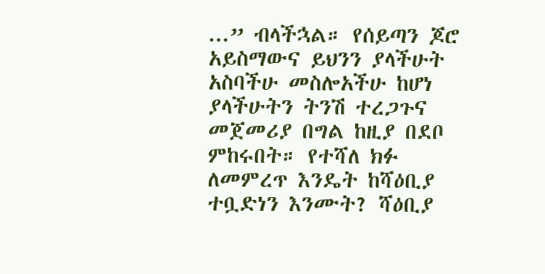...” ብላችኋል። የሰይጣን ጆሮ አይስማውና ይህንን ያላችሁት አስባችሁ መስሎአችሁ ከሆነ ያላችሁትን ትንሽ ተረጋጉና መጀመሪያ በግል ከዚያ በደቦ ምከሩበት። የተሻለ ክፉ ለመምረጥ እንዴት ከሻዕቢያ ተቧድነን እንሙት? ሻዕቢያ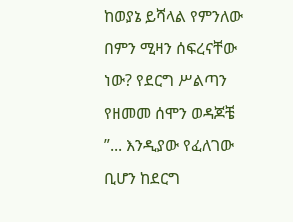ከወያኔ ይሻላል የምንለው በምን ሚዛን ሰፍረናቸው ነው? የደርግ ሥልጣን የዘመመ ሰሞን ወዳጆቼ ”... እንዲያው የፈለገው ቢሆን ከደርግ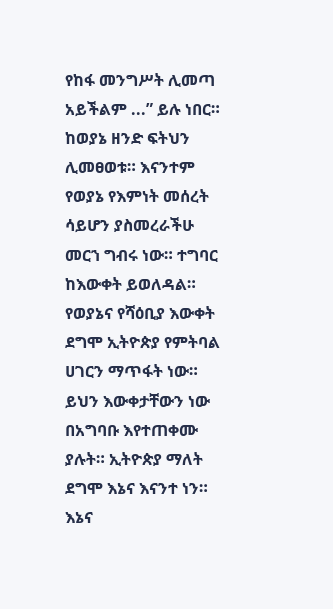የከፋ መንግሥት ሊመጣ አይችልም ...” ይሉ ነበር። ከወያኔ ዘንድ ፍትህን ሊመፀወቱ። እናንተም የወያኔ የእምነት መሰረት ሳይሆን ያስመረራችሁ መርኀ ግብሩ ነው። ተግባር ከእውቀት ይወለዳል። የወያኔና የሻዕቢያ እውቀት ደግሞ ኢትዮጵያ የምትባል ሀገርን ማጥፋት ነው። ይህን እውቀታቸውን ነው በአግባቡ እየተጠቀሙ ያሉት። ኢትዮጵያ ማለት ደግሞ እኔና እናንተ ነን። እኔና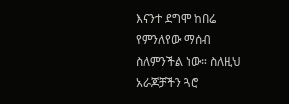እናንተ ደግሞ ከበሬ የምንለየው ማሰብ ስለምንችል ነው። ስለዚህ አራጆቻችን ጓሮ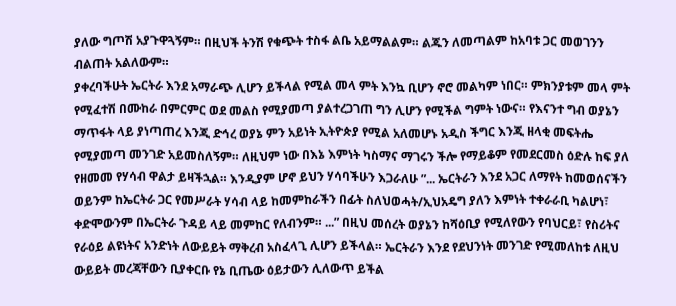ያለው ግጦሽ አያጉዋጓኝም። በዚህች ትንሽ የቁጭት ተስፋ ልቤ አይማልልም። ልጁን ለመጣልም ከአባቱ ጋር መወገንን ብልጠት አልለውም።
ያቀረባችሁት ኤርትራ እንደ አማራጭ ሊሆን ይችላል የሚል መላ ምት እንኳ ቢሆን ኖሮ መልካም ነበር። ምክንያቱም መላ ምት የሚፈተሽ በሙከራ በምርምር ወደ መልስ የሚያመጣ ያልተረጋገጠ ግን ሊሆን የሚችል ግምት ነውና። የእናንተ ግብ ወያኔን ማጥፋት ላይ ያነጣጠረ እንጂ ድኅረ ወያኔ ምን አይነት ኢትዮጵያ የሚል አለመሆኑ አዲስ ችግር እንጂ ዘላቂ መፍትሔ የሚያመጣ መንገድ አይመስለኝም። ለዚህም ነው በእኔ እምነት ካስማና ማገሩን ችሎ የማይቆም የመደርመስ ዕድሉ ከፍ ያለ የዘመመ የሃሳብ ዋልታ ይዛችኋል። እንዲያም ሆኖ ይህን ሃሳባችሁን እጋራለሁ ”... ኤርትራን እንደ አጋር ለማየት ከመወሰናችን ወይንም ከኤርትራ ጋር የመሥራት ሃሳብ ላይ ከመምከራችን በፊት ስለህወሓት/ኢህአዴግ ያለን እምነት ተቀራራቢ ካልሆነ፣ ቀድሞውንም በኤርትራ ጉዳይ ላይ መምከር የለብንም። ...” በዚህ መሰረት ወያኔን ከሻዕቢያ የሚለየውን የባህርይ፣ የስሪትና የራዕይ ልዩነትና አንድነት ለውይይት ማቅረብ አስፈላጊ ሊሆን ይችላል። ኤርትራን እንደ የደህንነት መንገድ የሚመለከቱ ለዚህ ውይይት መረጃቸውን ቢያቀርቡ የኔ ቢጤው ዕይታውን ሊለውጥ ይችል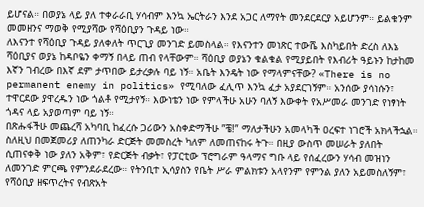ይሆናል። በወያኔ ላይ ያለ ተቀራራቢ ሃሳብም እንኳ ኤርትራን እንደ አጋር ለማየት መንደርደርያ አይሆንም። ይልቁንም መመዘንና ማወቅ የሚያሻው የሻዕቢያን ጉዳይ ነው።
ለእናንተ የሻዕቢያ ጉዳይ ያለቀለት ጥርጊያ መንገድ ይመስላል። የእናንተን መነጽር ተውሼ እስካይበት ድረስ ለእኔ ሻዕቢያና ወያኔ ከዳቦዬን ቀማኝ በላይ ጠብ የላቸውም። ሻዕቢያ ወያኔን ቁልቁል የሚያይበት የእብሪት ዓይኑን ከታከመ እኛን ገብረው በእኛ ደም ታጥበው ይታረቃሉ ባይ ነኝ። አቤት እንዴት ነው የማላምናቸው? «There is no permanent enemy in politics» የሚባለው ፈሊጥ እንኳ ፈታ አያደርገኝም። አንሰው ያሳነሱን፣ ተዋርደው ያዋረዱን ነው ጎልቶ የሚታየኝ። እውነቴን ነው የምላችሁ አሁን ባለኝ እውቀት የአሥመራ መንገድ የነፃነት ጎዳና ላይ አያወጣም ባይ ነኝ።
በጽሑፋችሁ መጨረሻ አካባቢ ከፈረሱ ጋሪውን አስቀድማችሁ ”ቼ!” ማለታችሁን አመላካች ዐረፍተ ነገሮች አክላችኋል። ስለዚህ በመጀመሪያ ለጠንካራ ድርጅት መመስረት ካለም ለመጠናከሩ ትጉ። በዚያ ውስጥ መሠራት ያለበት ሲጠናቀቅ ነው ያለን አቅም፣ የድርጅት ብቃት፣ የፓርቲው ፕሮግራም ዓላማና ግቡ ላይ የሰፈረውን ሃሳብ መዝነን ለመንገድ ምርጫ የምንደራደረው። የትንቢተ ኢሳያስን የቤት ሥራ ምልክቱን አላየንም የምንል ያለን አይመስለኝም፣ የሻዕቢያ ዘፍጥረትና የብጽአት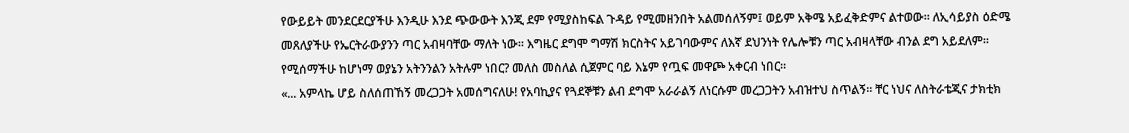የውይይት መንደርደርያችሁ እንዲሁ እንደ ጭውውት እንጂ ደም የሚያስከፍል ጉዳይ የሚመዘንበት አልመሰለኝም፤ ወይም አቅሜ አይፈቅድምና ልተወው። ለኢሳይያስ ዕድሜ መጸለያችሁ የኤርትራውያንን ጣር አብዛባቸው ማለት ነው። እግዜር ደግሞ ግማሽ ክርስትና አይገባውምና ለእኛ ደህንነት የሌሎቹን ጣር አብዛላቸው ብንል ደግ አይደለም። የሚሰማችሁ ከሆነማ ወያኔን አትንንልን አትሉም ነበር? መለስ መስለል ሲጀምር ባይ እኔም የጧፍ መዋጮ አቀርብ ነበር።
«... አምላኬ ሆይ ስለሰጠኸኝ መረጋጋት አመሰግናለሁ! የአባኪያና የጓደኞቹን ልብ ደግሞ አራራልኝ ለነርሱም መረጋጋትን አብዝተህ ስጥልኝ። ቸር ነህና ለስትራቴጂና ታክቲክ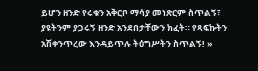ይሆን ዘንድ የሩቁን አቅርቦ ማሳያ መነጽርም ስጥልኝ፣ ያዩትንም ያጋሩኝ ዘንድ አንደበታቸውን ክፈት። የጻፍኩትን አሽቀንጥረው እንዳይጥሉ ትዕግሥትን ስጥልኝ! »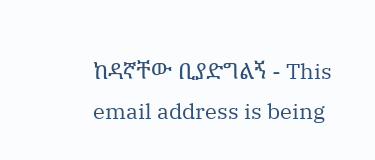ከዳኛቸው ቢያድግልኝ - This email address is being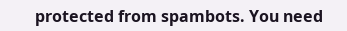protected from spambots. You need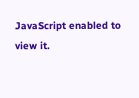JavaScript enabled to view it.